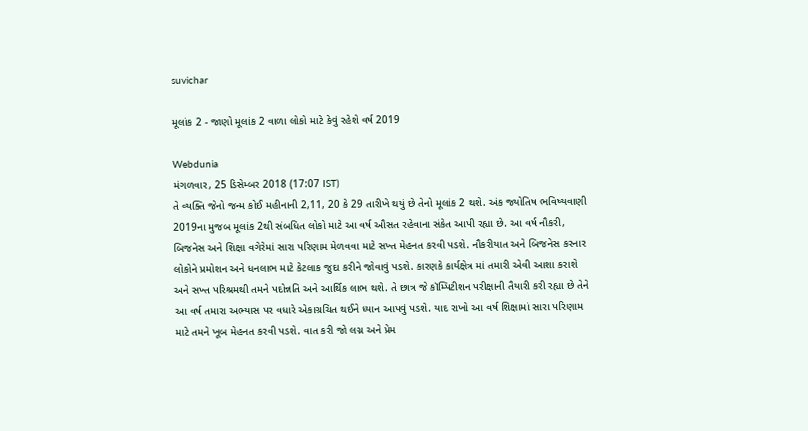suvichar

મૂલાંક 2 - જાણો મૂલાંક 2 વાળા લોકો માટે કેવું રહેશે વર્ષ 2019

Webdunia
મંગળવાર, 25 ડિસેમ્બર 2018 (17:07 IST)
તે વ્યક્તિ જેનો જન્મ કોઈ મહીનાની 2,11, 20 કે 29 તારીખે થયું છે તેનો મૂલાંક 2 થશે. અંક જ્યોતિષ ભવિષ્યવાણી 2019ના મુજબ મૂલાંક 2થી સંબધિત લોકો માટે આ વર્ષ ઔસત રહેવાના સંકેત આપી રહ્યા છે. આ વર્ષ નૌકરી, બિજનેસ અને શિક્ષા વગેરેમાં સારા પરિણામ મેળવવા માટે સખ્ત મેહનત કરવી પડશે. નૌકરીયાત અને બિજનેસ કરનાર લોકોને પ્રમોશન અને ધનલાભ માટે કેટલાક જુદા કરીને જોવાવું પડશે. કારણકે કાર્યક્ષેત્ર માં તમારી એવી આશા કરાશે અને સખ્ત પરિશ્રમથી તમને પદોન્નતિ અને આર્થિક લાભ થશે. તે છાત્ર જે કૉમ્પિટીશન પરીક્ષાની તૈયારી કરી રહ્યા છે તેને આ વર્ષ તમારા અભ્યાસ પર વધારે એકાગ્રચિત થઈને ધ્યાન આપવું પડશે. યાદ રાખો આ વર્ષ શિક્ષામાં સારા પરિણામ માટે તમને ખૂબ મેહનત કરવી પડશે. વાત કરી જો લગ્ન અને પ્રેમ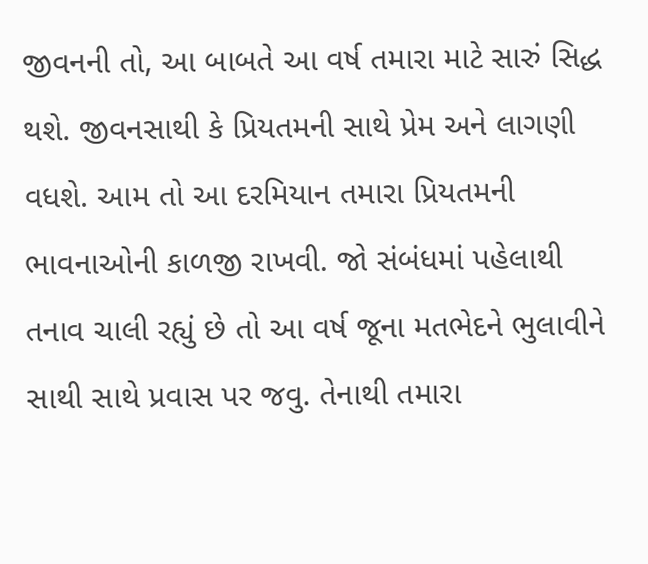જીવનની તો, આ બાબતે આ વર્ષ તમારા માટે સારું સિદ્ધ થશે. જીવનસાથી કે પ્રિયતમની સાથે પ્રેમ અને લાગણી વધશે. આમ તો આ દરમિયાન તમારા પ્રિયતમની ભાવનાઓની કાળજી રાખવી. જો સંબંધમાં પહેલાથી તનાવ ચાલી રહ્યું છે તો આ વર્ષ જૂના મતભેદને ભુલાવીને સાથી સાથે પ્રવાસ પર જવુ. તેનાથી તમારા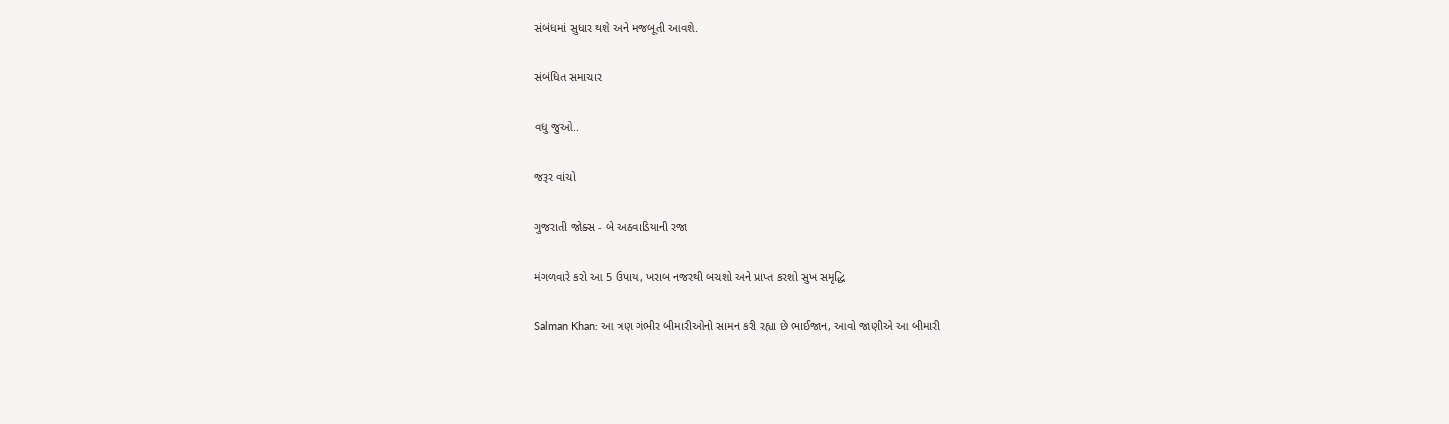સંબંધમાં સુધાર થશે અને મજબૂતી આવશે.

સંબંધિત સમાચાર

વધુ જુઓ..

જરૂર વાંચો

ગુજરાતી જોક્સ - બે અઠવાડિયાની રજા

મંગળવારે કરો આ 5 ઉપાય, ખરાબ નજરથી બચશો અને પ્રાપ્ત કરશો સુખ સમૃદ્ધિ

Salman Khan: આ ત્રણ ગંભીર બીમારીઓનો સામન કરી રહ્યા છે ભાઈજાન, આવો જાણીએ આ બીમારી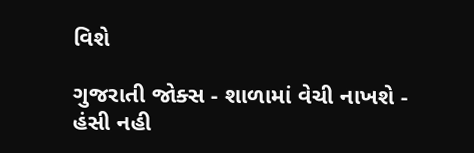વિશે

ગુજરાતી જોક્સ - શાળામાં વેચી નાખશે - હંસી નહી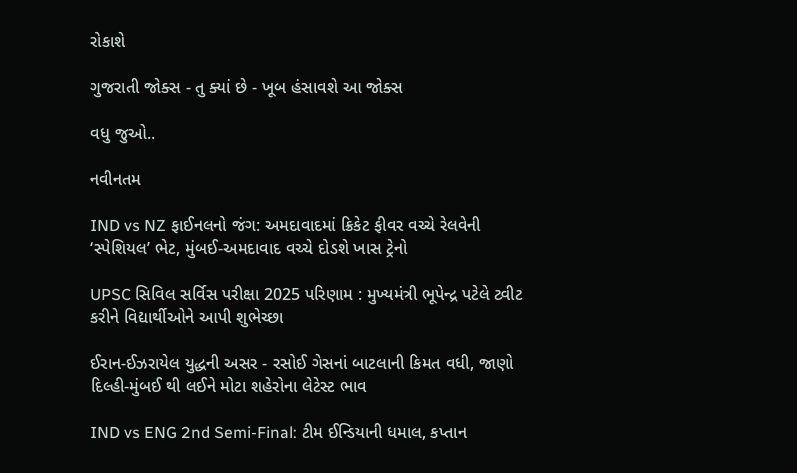રોકાશે

ગુજરાતી જોક્સ - તુ ક્યાં છે - ખૂબ હંસાવશે આ જોક્સ

વધુ જુઓ..

નવીનતમ

IND vs NZ ફાઈનલનો જંગ: અમદાવાદમાં ક્રિકેટ ફીવર વચ્ચે રેલવેની ‘સ્પેશિયલ’ ભેટ, મુંબઈ-અમદાવાદ વચ્ચે દોડશે ખાસ ટ્રેનો

UPSC સિવિલ સર્વિસ પરીક્ષા 2025 પરિણામ : મુખ્યમંત્રી ભૂપેન્દ્ર પટેલે ટ્વીટ કરીને વિદ્યાર્થીઓને આપી શુભેચ્છા

ઈરાન-ઈઝરાયેલ યુદ્ધની અસર - રસોઈ ગેસનાં બાટલાની કિમત વધી, જાણો દિલ્હી-મુંબઈ થી લઈને મોટા શહેરોના લેટેસ્ટ ભાવ

IND vs ENG 2nd Semi-Final: ટીમ ઈન્ડિયાની ધમાલ, કપ્તાન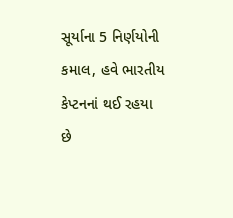સૂર્યાના 5 નિર્ણયોની કમાલ, હવે ભારતીય કેપ્ટનનાં થઈ રહયા છે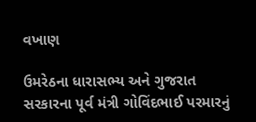વખાણ

ઉમરેઠના ધારાસભ્ય અને ગુજરાત સરકારના પૂર્વ મંત્રી ગોવિંદભાઈ પરમારનું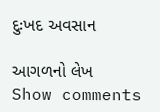દુઃખદ અવસાન

આગળનો લેખ
Show comments